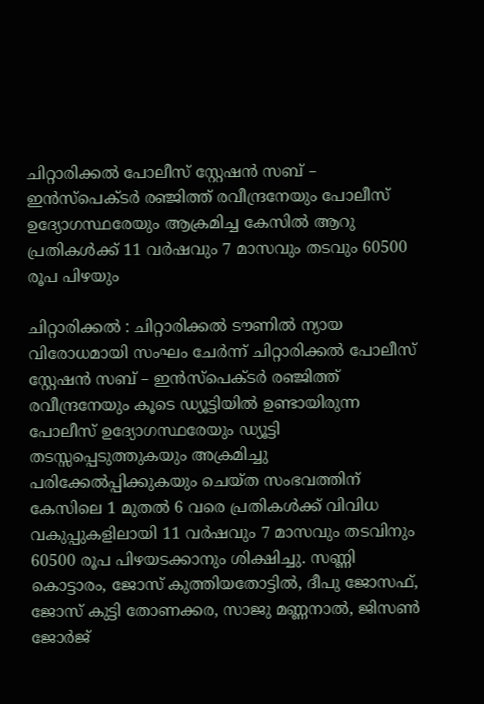ചിറ്റാരിക്കല്‍ പോലീസ് സ്റ്റേഷന്‍ സബ് – ഇന്‍സ്‌പെക്ടര്‍ രഞ്ജിത്ത് രവീന്ദ്രനേയും പോലീസ് ഉദ്യോഗസ്ഥരേയും ആക്രമിച്ച കേസില്‍ ആറു പ്രതികള്‍ക്ക് 11 വര്‍ഷവും 7 മാസവും തടവും 60500 രൂപ പിഴയും

ചിറ്റാരിക്കല്‍ : ചിറ്റാരിക്കല്‍ ടൗണില്‍ ന്യായ വിരോധമായി സംഘം ചേര്‍ന്ന് ചിറ്റാരിക്കല്‍ പോലീസ് സ്റ്റേഷന്‍ സബ് – ഇന്‍സ്‌പെക്ടര്‍ രഞ്ജിത്ത് രവീന്ദ്രനേയും കൂടെ ഡ്യൂട്ടിയില്‍ ഉണ്ടായിരുന്ന പോലീസ് ഉദ്യോഗസ്ഥരേയും ഡ്യൂട്ടി തടസ്സപ്പെടുത്തുകയും അക്രമിച്ചു പരിക്കേല്‍പ്പിക്കുകയും ചെയ്ത സംഭവത്തിന് കേസിലെ 1 മുതല്‍ 6 വരെ പ്രതികള്‍ക്ക് വിവിധ വകുപ്പുകളിലായി 11 വര്‍ഷവും 7 മാസവും തടവിനും 60500 രൂപ പിഴയടക്കാനും ശിക്ഷിച്ചു. സണ്ണി കൊട്ടാരം, ജോസ് കുത്തിയതോട്ടില്‍, ദീപു ജോസഫ്, ജോസ് കുട്ടി തോണക്കര, സാജു മണ്ണനാല്‍, ജിസണ്‍ ജോര്‍ജ്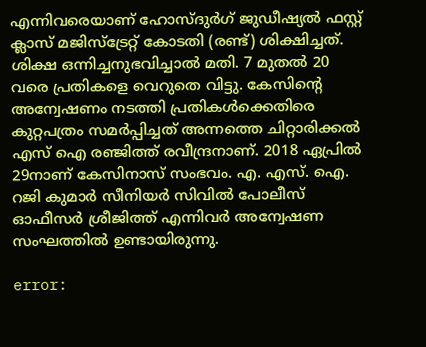എന്നിവരെയാണ് ഹോസ്ദുര്‍ഗ് ജുഡീഷ്യല്‍ ഫസ്റ്റ് ക്ലാസ് മജിസ്‌ട്രേറ്റ് കോടതി (രണ്ട്) ശിക്ഷിച്ചത്. ശിക്ഷ ഒന്നിച്ചനുഭവിച്ചാല്‍ മതി. 7 മുതല്‍ 20 വരെ പ്രതികളെ വെറുതെ വിട്ടു. കേസിന്റെ അന്വേഷണം നടത്തി പ്രതികള്‍ക്കെതിരെ കുറ്റപത്രം സമര്‍പ്പിച്ചത് അന്നത്തെ ചിറ്റാരിക്കല്‍ എസ് ഐ രഞ്ജിത്ത് രവീന്ദ്രനാണ്. 2018 ഏപ്രില്‍ 29നാണ് കേസിനാസ് സംഭവം. എ. എസ്. ഐ. റജി കുമാര്‍ സീനിയര്‍ സിവില്‍ പോലീസ് ഓഫീസര്‍ ശ്രീജിത്ത് എന്നിവര്‍ അന്വേഷണ സംഘത്തില്‍ ഉണ്ടായിരുന്നു.

error: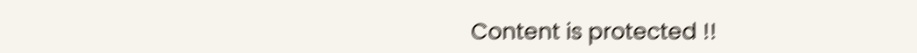Content is protected !!